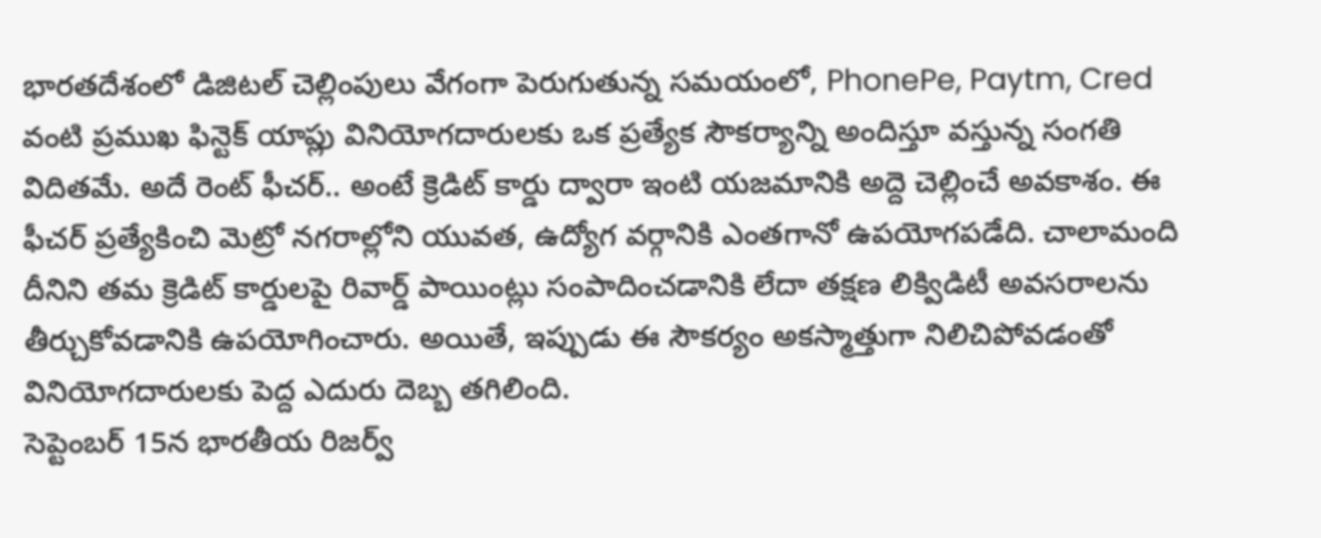భారతదేశంలో డిజిటల్ చెల్లింపులు వేగంగా పెరుగుతున్న సమయంలో, PhonePe, Paytm, Cred వంటి ప్రముఖ ఫిన్టెక్ యాప్లు వినియోగదారులకు ఒక ప్రత్యేక సౌకర్యాన్ని అందిస్తూ వస్తున్న సంగతి విదితమే. అదే రెంట్ ఫీచర్.. అంటే క్రెడిట్ కార్డు ద్వారా ఇంటి యజమానికి అద్దె చెల్లించే అవకాశం. ఈ ఫీచర్ ప్రత్యేకించి మెట్రో నగరాల్లోని యువత, ఉద్యోగ వర్గానికి ఎంతగానో ఉపయోగపడేది. చాలామంది దీనిని తమ క్రెడిట్ కార్డులపై రివార్డ్ పాయింట్లు సంపాదించడానికి లేదా తక్షణ లిక్విడిటీ అవసరాలను తీర్చుకోవడానికి ఉపయోగించారు. అయితే, ఇప్పుడు ఈ సౌకర్యం అకస్మాత్తుగా నిలిచిపోవడంతో వినియోగదారులకు పెద్ద ఎదురు దెబ్బ తగిలింది.
సెప్టెంబర్ 15న భారతీయ రిజర్వ్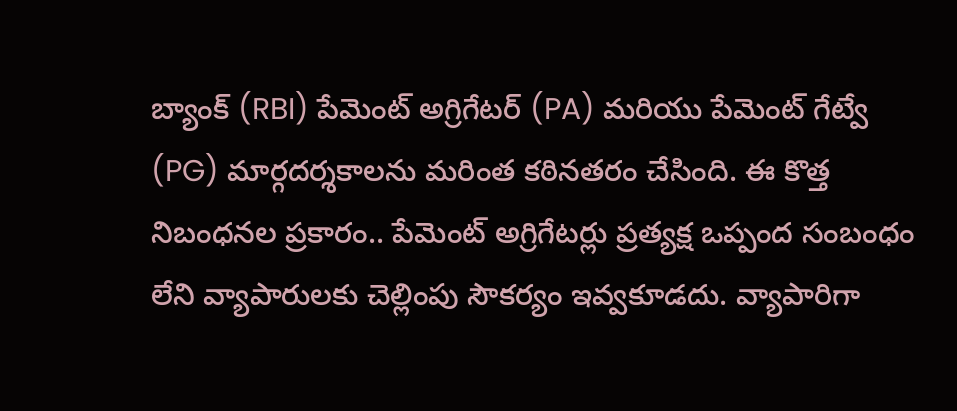బ్యాంక్ (RBI) పేమెంట్ అగ్రిగేటర్ (PA) మరియు పేమెంట్ గేట్వే (PG) మార్గదర్శకాలను మరింత కఠినతరం చేసింది. ఈ కొత్త నిబంధనల ప్రకారం.. పేమెంట్ అగ్రిగేటర్లు ప్రత్యక్ష ఒప్పంద సంబంధం లేని వ్యాపారులకు చెల్లింపు సౌకర్యం ఇవ్వకూడదు. వ్యాపారిగా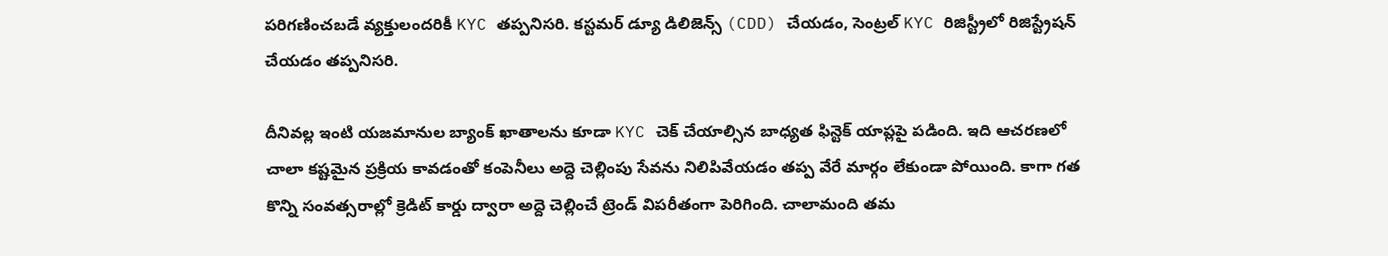పరిగణించబడే వ్యక్తులందరికీ KYC తప్పనిసరి. కస్టమర్ డ్యూ డిలిజెన్స్ (CDD) చేయడం, సెంట్రల్ KYC రిజిస్ట్రీలో రిజిస్ట్రేషన్ చేయడం తప్పనిసరి.

దీనివల్ల ఇంటి యజమానుల బ్యాంక్ ఖాతాలను కూడా KYC చెక్ చేయాల్సిన బాధ్యత ఫిన్టెక్ యాప్లపై పడింది. ఇది ఆచరణలో చాలా కష్టమైన ప్రక్రియ కావడంతో కంపెనీలు అద్దె చెల్లింపు సేవను నిలిపివేయడం తప్ప వేరే మార్గం లేకుండా పోయింది. కాగా గత కొన్ని సంవత్సరాల్లో క్రెడిట్ కార్డు ద్వారా అద్దె చెల్లించే ట్రెండ్ విపరీతంగా పెరిగింది. చాలామంది తమ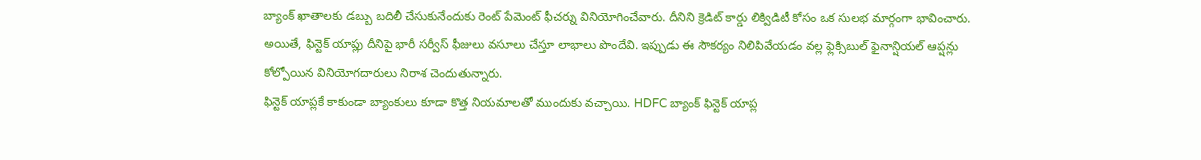బ్యాంక్ ఖాతాలకు డబ్బు బదిలీ చేసుకునేందుకు రెంట్ పేమెంట్ ఫీచర్ను వినియోగించేవారు. దీనిని క్రెడిట్ కార్డు లిక్విడిటీ కోసం ఒక సులభ మార్గంగా భావించారు. అయితే, ఫిన్టెక్ యాప్లు దీనిపై భారీ సర్వీస్ ఫీజులు వసూలు చేస్తూ లాభాలు పొందేవి. ఇప్పుడు ఈ సౌకర్యం నిలిపివేయడం వల్ల ఫ్లెక్సిబుల్ ఫైనాన్షియల్ ఆప్షన్లు కోల్పోయిన వినియోగదారులు నిరాశ చెందుతున్నారు.
ఫిన్టెక్ యాప్లకే కాకుండా బ్యాంకులు కూడా కొత్త నియమాలతో ముందుకు వచ్చాయి. HDFC బ్యాంక్ ఫిన్టెక్ యాప్ల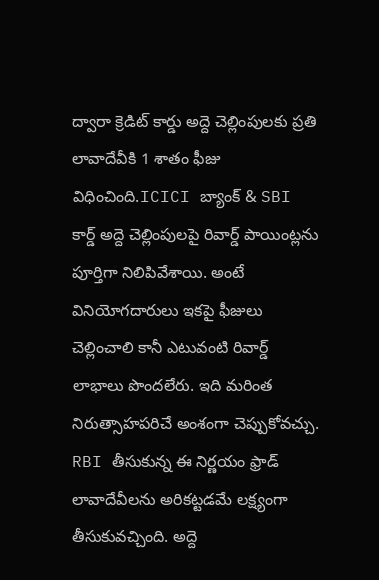ద్వారా క్రెడిట్ కార్డు అద్దె చెల్లింపులకు ప్రతి లావాదేవీకి 1 శాతం ఫీజు విధించింది.ICICI బ్యాంక్ & SBI కార్డ్ అద్దె చెల్లింపులపై రివార్డ్ పాయింట్లను పూర్తిగా నిలిపివేశాయి. అంటే వినియోగదారులు ఇకపై ఫీజులు చెల్లించాలి కానీ ఎటువంటి రివార్డ్ లాభాలు పొందలేరు. ఇది మరింత నిరుత్సాహపరిచే అంశంగా చెప్పుకోవచ్చు.
RBI తీసుకున్న ఈ నిర్ణయం ఫ్రాడ్ లావాదేవీలను అరికట్టడమే లక్ష్యంగా తీసుకువచ్చింది. అద్దె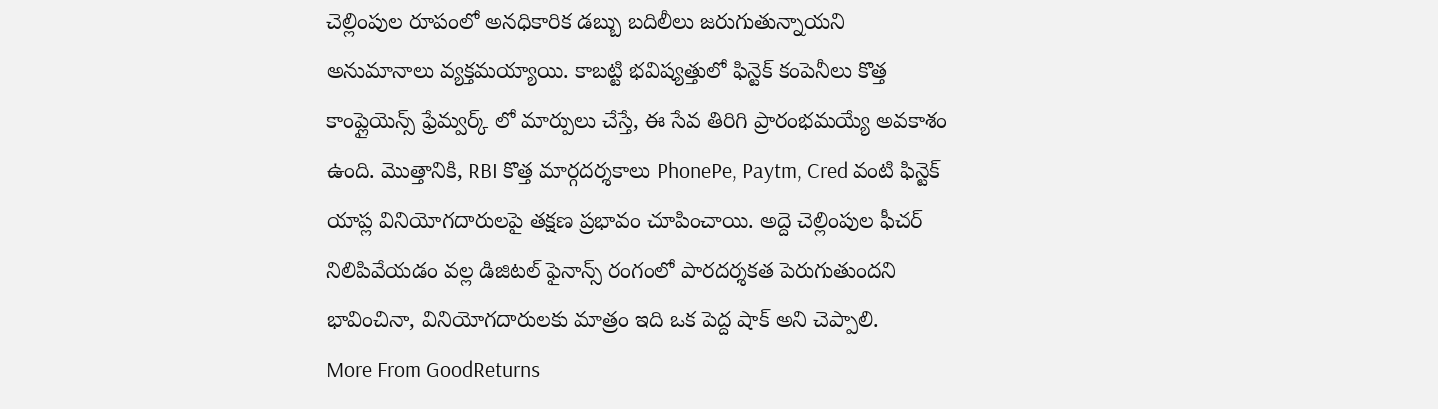చెల్లింపుల రూపంలో అనధికారిక డబ్బు బదిలీలు జరుగుతున్నాయని అనుమానాలు వ్యక్తమయ్యాయి. కాబట్టి భవిష్యత్తులో ఫిన్టెక్ కంపెనీలు కొత్త కాంప్లైయెన్స్ ఫ్రేమ్వర్క్ లో మార్పులు చేస్తే, ఈ సేవ తిరిగి ప్రారంభమయ్యే అవకాశం ఉంది. మొత్తానికి, RBI కొత్త మార్గదర్శకాలు PhonePe, Paytm, Cred వంటి ఫిన్టెక్ యాప్ల వినియోగదారులపై తక్షణ ప్రభావం చూపించాయి. అద్దె చెల్లింపుల ఫీచర్ నిలిపివేయడం వల్ల డిజిటల్ ఫైనాన్స్ రంగంలో పారదర్శకత పెరుగుతుందని భావించినా, వినియోగదారులకు మాత్రం ఇది ఒక పెద్ద షాక్ అని చెప్పాలి.
More From GoodReturns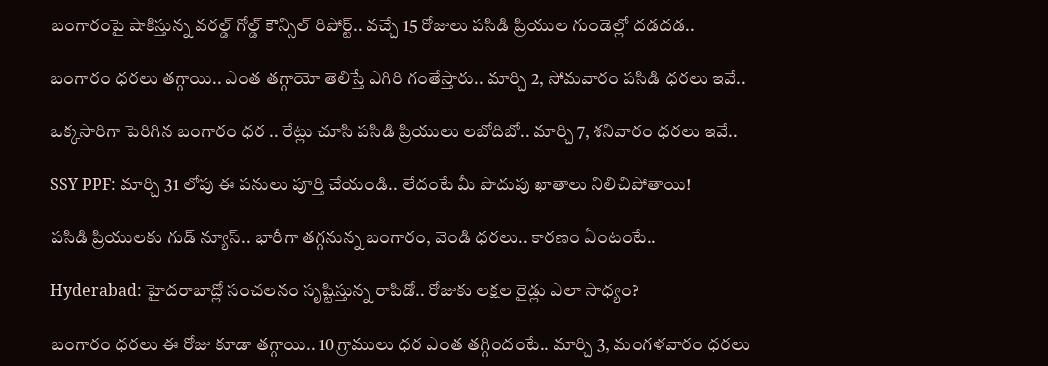బంగారంపై షాకిస్తున్న వరల్డ్ గోల్డ్ కౌన్సిల్ రిపోర్ట్.. వచ్చే 15 రోజులు పసిడి ప్రియుల గుండెల్లో దడదడ..

బంగారం ధరలు తగ్గాయి.. ఎంత తగ్గాయో తెలిస్తే ఎగిరి గంతేస్తారు.. మార్చి 2, సోమవారం పసిడి ధరలు ఇవే..

ఒక్కసారిగా పెరిగిన బంగారం ధర .. రేట్లు చూసి పసిడి ప్రియులు లబోదిబో.. మార్చి 7, శనివారం ధరలు ఇవే..

SSY PPF: మార్చి 31 లోపు ఈ పనులు పూర్తి చేయండి.. లేదంటే మీ పొదుపు ఖాతాలు నిలిచిపోతాయి!

పసిడి ప్రియులకు గుడ్ న్యూస్.. భారీగా తగ్గనున్న బంగారం, వెండి ధరలు.. కారణం ఏంటంటే..

Hyderabad: హైదరాబాద్లో సంచలనం సృష్టిస్తున్న రాపిడో.. రోజుకు లక్షల రైడ్లు ఎలా సాధ్యం?

బంగారం ధరలు ఈ రోజు కూడా తగ్గాయి.. 10 గ్రాములు ధర ఎంత తగ్గిందంటే.. మార్చి 3, మంగళవారం ధరలు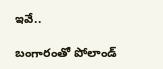ఇవే..

బంగారంతో పోలాండ్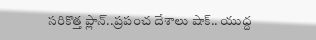సరికొత్త ప్లాన్..ప్రపంచ దేశాలు షాక్.. యుద్ద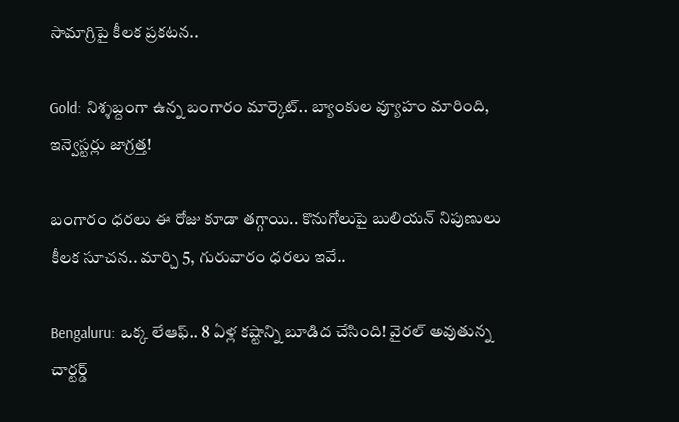సామాగ్రిపై కీలక ప్రకటన..

Gold: నిశ్శబ్దంగా ఉన్న బంగారం మార్కెట్.. బ్యాంకుల వ్యూహం మారింది, ఇన్వెస్టర్లు జాగ్రత్త!

బంగారం ధరలు ఈ రోజు కూడా తగ్గాయి.. కొనుగోలుపై బులియన్ నిపుణులు కీలక సూచన.. మార్చి 5, గురువారం ధరలు ఇవే..

Bengaluru: ఒక్క లేఆఫ్.. 8 ఏళ్ల కష్టాన్ని బూడిద చేసింది! వైరల్ అవుతున్న చార్టర్డ్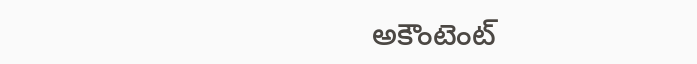అకౌంటెంట్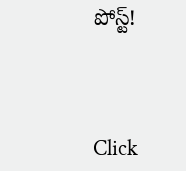పోస్ట్!



Click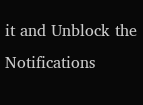it and Unblock the Notifications